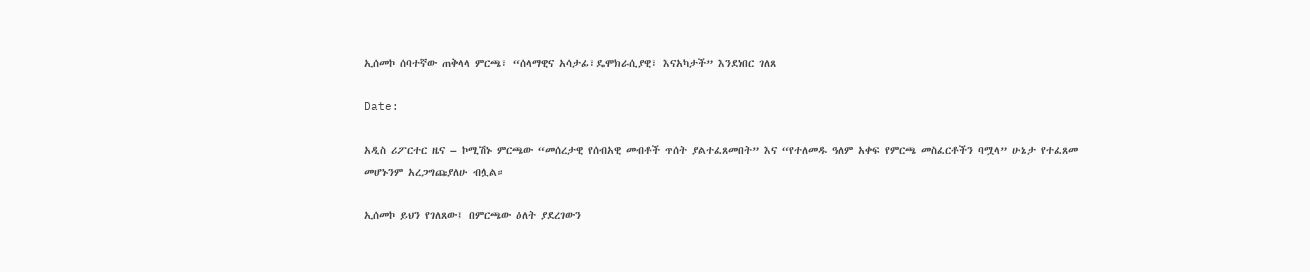ኢሰመኮ ሰባተኛው ጠቅላላ ምርጫ፣ “ሰላማዊና አሳታፊ፣ዴሞክራሲያዊ፣ እናአካታች” እንደነበር ገለጸ

Date:

አዲስ ሪፖርተር ዜና – ኮሚሽኑ ምርጫው “መሰረታዊ የሰብአዊ መብቶች ጥሰት ያልተፈጸመበት” እና “የተለመዱ ዓለም አቀፍ የምርጫ መስፈርቶችን ባሟላ” ሁኔታ የተፈጸመ መሆኑንም አረጋግጩያለሁ ብሏል።

ኢሰመኮ ይህን የገለጸው፤ በምርጫው ዕለት ያደረገውን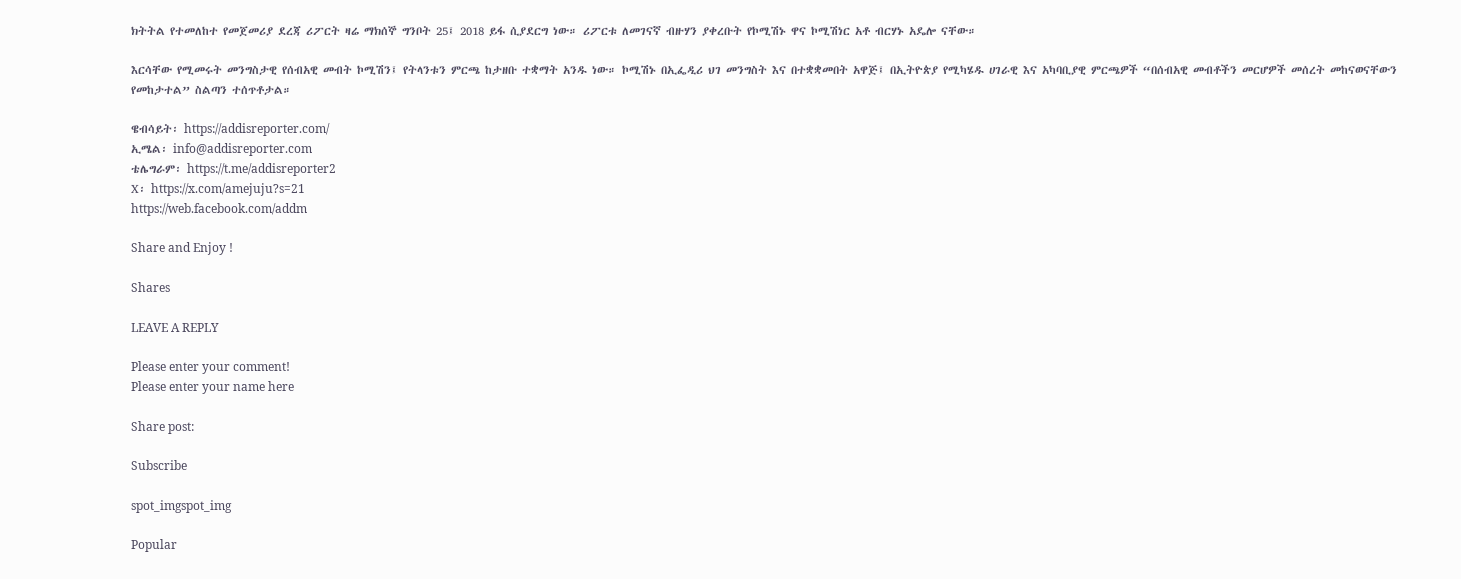ክትትል የተመለከተ የመጀመሪያ ደረጃ ሪፖርት ዛሬ ማክሰኞ ግንቦት 25፤ 2018 ይፋ ሲያደርግ ነው። ሪፖርቱ ለመገናኛ ብዙሃን ያቀረቡት የኮሚሽኑ ዋና ኮሚሽነር አቶ ብርሃኑ አዴሎ ናቸው።

እርሳቸው የሚመሩት መንግስታዊ የሰብአዊ መብት ኮሚሽን፤ የትላንቱን ምርጫ ከታዘቡ ተቋማት አንዱ ነው። ኮሚሽኑ በኢፌዲሪ ህገ መንግስት እና በተቋቋመበት አዋጅ፤ በኢትዮጵያ የሚካሄዱ ሀገራዊ እና አካባቢያዊ ምርጫዎች “በሰብአዊ መብቶችን መርሆዎች መሰረት መከናወናቸውን የመከታተል” ስልጣን ተሰጥቶታል።

ዌብሳይት፡ https://addisreporter.com/
ኢሜል፡ info@addisreporter.com
ቴሌግራም፡ https://t.me/addisreporter2
X፡ https://x.com/amejuju?s=21
https://web.facebook.com/addm

Share and Enjoy !

Shares

LEAVE A REPLY

Please enter your comment!
Please enter your name here

Share post:

Subscribe

spot_imgspot_img

Popular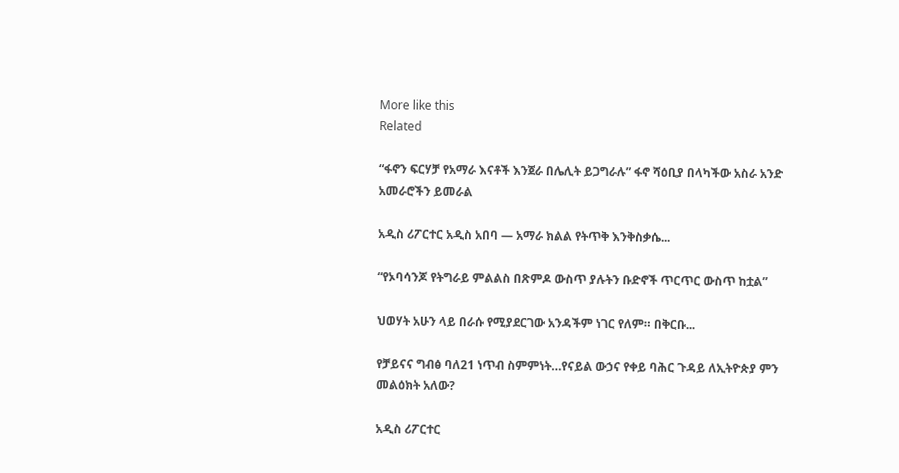More like this
Related

“ፋኖን ፍርሃቻ የአማራ እናቶች እንጀራ በሌሊት ይጋግራሉ” ፋኖ ሻዕቢያ በላካችው አስራ አንድ አመራሮችን ይመራል

አዲስ ሪፖርተር አዲስ አበባ — አማራ ክልል የትጥቅ እንቅስቃሴ...

“የኦባሳንጆ የትግራይ ምልልስ በጽምዶ ውስጥ ያሉትን ቡድኖች ጥርጥር ውስጥ ከቷል”

ህወሃት አሁን ላይ በራሱ የሚያደርገው አንዳችም ነገር የለም። በቅርቡ...

የቻይናና ግብፅ ባለ21 ነጥብ ስምምነት…የናይል ውኃና የቀይ ባሕር ጉዳይ ለኢትዮጵያ ምን መልዕክት አለው?

አዲስ ሪፖርተር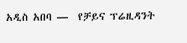አዲስ አበባ —  የቻይና ፕሬዚዳንት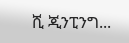ሺ ጂንፒንግ...